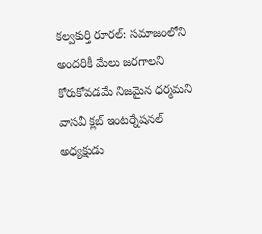కల్వకుర్తి రూరల్: సమాజంలోని అందరికీ మేలు జరగాలని కోరుకోవడమే నిజమైన ధర్మమని వాసవీ క్లబ్ ఇంటర్నేషనల్ అధ్యక్షుడు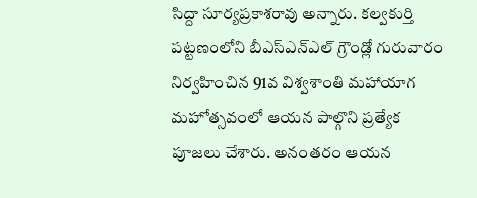సిద్దా సూర్యప్రకాశరావు అన్నారు. కల్వకుర్తి పట్టణంలోని బీఎస్ఎన్ఎల్ గ్రౌండ్లో గురువారం నిర్వహించిన 91వ విశ్వశాంతి మహాయాగ మహోత్సవంలో ఆయన పాల్గొని ప్రత్యేక పూజలు చేశారు. అనంతరం ఆయన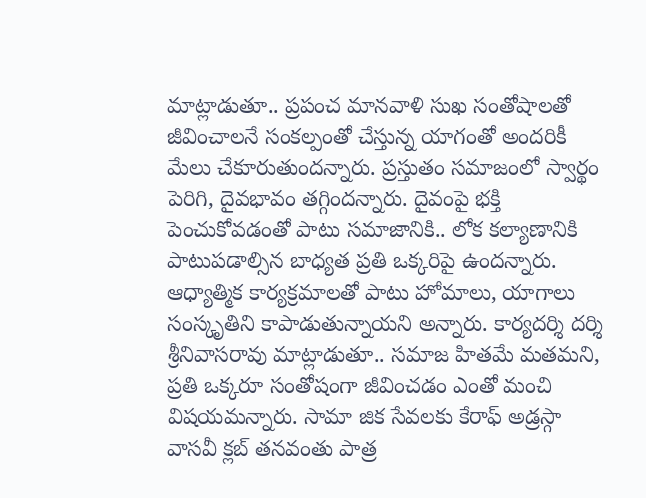మాట్లాడుతూ.. ప్రపంచ మానవాళి సుఖ సంతోషాలతో జీవించాలనే సంకల్పంతో చేస్తున్న యాగంతో అందరికీ మేలు చేకూరుతుందన్నారు. ప్రస్తుతం సమాజంలో స్వార్థం పెరిగి, దైవభావం తగ్గిందన్నారు. దైవంపై భక్తి పెంచుకోవడంతో పాటు సమాజానికి.. లోక కల్యాణానికి పాటుపడాల్సిన బాధ్యత ప్రతి ఒక్కరిపై ఉందన్నారు. ఆధ్యాత్మిక కార్యక్రమాలతో పాటు హోమాలు, యాగాలు సంస్కృతిని కాపాడుతున్నాయని అన్నారు. కార్యదర్శి దర్శి శ్రీనివాసరావు మాట్లాడుతూ.. సమాజ హితమే మతమని, ప్రతి ఒక్కరూ సంతోషంగా జీవించడం ఎంతో మంచి విషయమన్నారు. సామా జిక సేవలకు కేరాఫ్ అడ్రస్గా వాసవీ క్లబ్ తనవంతు పాత్ర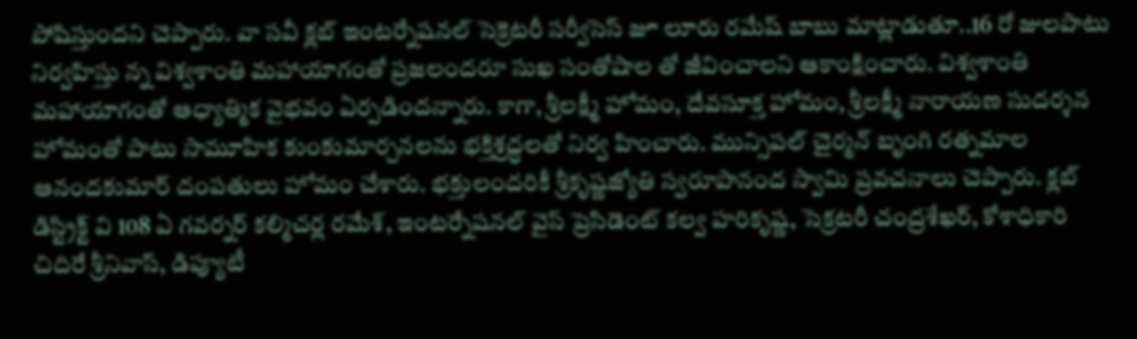పోషిస్తుందని చెప్పారు. వా సవీ క్లబ్ ఇంటర్నేషనల్ సెక్రెటరీ సర్వీసెస్ జూ లూరు రమేష్ బాబు మాట్లాడుతూ..16 రో జులపాటు నిర్వహిస్తు న్న విశ్వశాంతి మహాయాగంతో ప్రజలందరూ సుఖ సంతోషాల తో జీవించాలని ఆకాంక్షించారు. విశ్వశాంతి మహాయాగంతో ఆధ్యాత్మిక వైభవం ఏర్పడిందన్నారు. కాగా, శ్రీలక్ష్మీ హోమం, దేవసూక్త హోమం, శ్రీలక్ష్మీ నారాయణ సుదర్శన హోమంతో పాటు సామూహిక కుంకుమార్చనలను భక్తిశ్రద్ధలతో నిర్వ హించారు. మున్సిపల్ చైర్మన్ బృంగి రత్నమాల ఆనందకుమార్ దంపతులు హోమం చేశారు. భక్తులందరికీ శ్రీకృష్ణజ్యోతి స్వరూపానంద స్వామి ప్రవచనాలు చెప్పారు. క్లబ్ డిస్ట్రిక్ట్ వి 108 ఏ గవర్నర్ కల్మిచర్ల రమేశ్, ఇంటర్నేషనల్ వైస్ ప్రెసిడెంట్ కల్వ హరికృష్ణ, సెక్రటరీ చంద్రశేఖర్, కోశాధికారి చిదిరే శ్రీనివాస్, డిప్యూటీ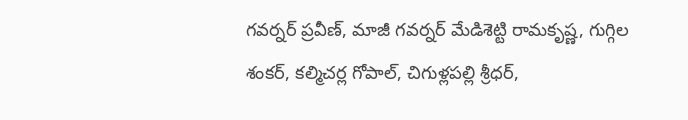గవర్నర్ ప్రవీణ్, మాజీ గవర్నర్ మేడిశెట్టి రామకృష్ణ, గుగ్గిల శంకర్, కల్మిచర్ల గోపాల్, చిగుళ్లపల్లి శ్రీధర్,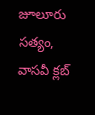జూలూరు సత్యం, వాసవీ క్లబ్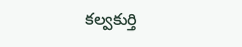కల్వకుర్తి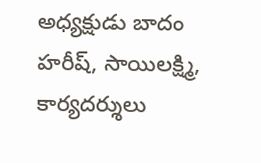అధ్యక్షుడు బాదం హరీష్, సాయిలక్ష్మి, కార్యదర్శులు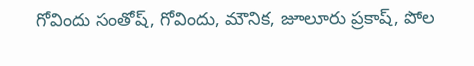గోవిందు సంతోష్, గోవిందు, మౌనిక, జూలూరు ప్రకాష్, పోల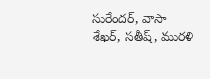సురేందర్, వాసా శేఖర్, సతీష్, మురళి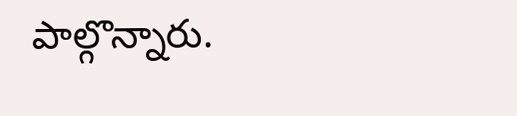పాల్గొన్నారు.